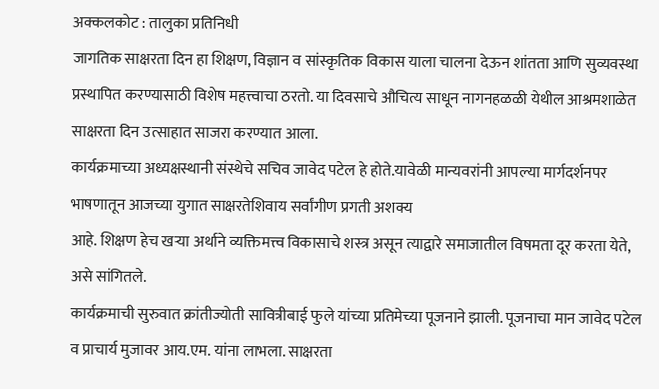अक्कलकोट : तालुका प्रतिनिधी
जागतिक साक्षरता दिन हा शिक्षण, विज्ञान व सांस्कृतिक विकास याला चालना देऊन शांतता आणि सुव्यवस्था प्रस्थापित करण्यासाठी विशेष महत्त्वाचा ठरतो. या दिवसाचे औचित्य साधून नागनहळळी येथील आश्रमशाळेत साक्षरता दिन उत्साहात साजरा करण्यात आला.
कार्यक्रमाच्या अध्यक्षस्थानी संस्थेचे सचिव जावेद पटेल हे होते.यावेळी मान्यवरांनी आपल्या मार्गदर्शनपर भाषणातून आजच्या युगात साक्षरतेशिवाय सर्वांगीण प्रगती अशक्य
आहे. शिक्षण हेच खऱ्या अर्थाने व्यक्तिमत्त्व विकासाचे शस्त्र असून त्याद्वारे समाजातील विषमता दूर करता येते, असे सांगितले.
कार्यक्रमाची सुरुवात क्रांतीज्योती सावित्रीबाई फुले यांच्या प्रतिमेच्या पूजनाने झाली. पूजनाचा मान जावेद पटेल व प्राचार्य मुजावर आय.एम. यांना लाभला. साक्षरता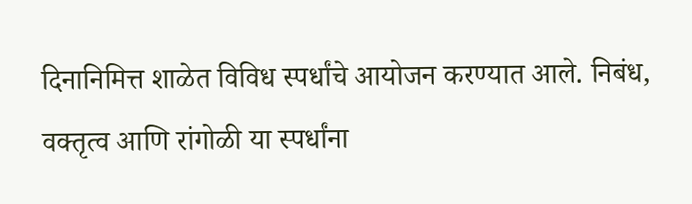दिनानिमित्त शाळेत विविध स्पर्धांचे आयोजन करण्यात आले. निबंध, वक्तृत्व आणि रांगोळी या स्पर्धांना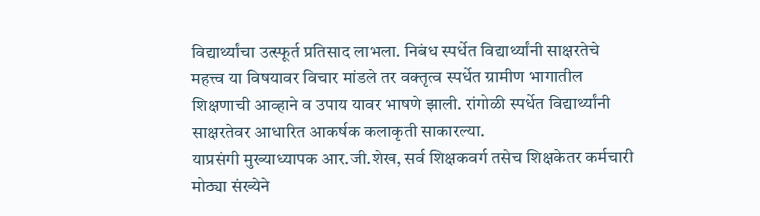विद्यार्थ्यांचा उत्स्फूर्त प्रतिसाद लाभला. निबंध स्पर्धेत विद्यार्थ्यांनी साक्षरतेचे महत्त्व या विषयावर विचार मांडले तर वक्तृत्व स्पर्धेत ग्रामीण भागातील शिक्षणाची आव्हाने व उपाय यावर भाषणे झाली. रांगोळी स्पर्धेत विद्यार्थ्यांनी साक्षरतेवर आधारित आकर्षक कलाकृती साकारल्या.
याप्रसंगी मुख्याध्यापक आर.जी.शेख, सर्व शिक्षकवर्ग तसेच शिक्षकेतर कर्मचारी मोठ्या संख्येने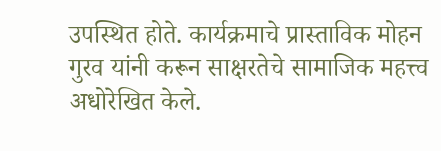उपस्थित होते. कार्यक्रमाचे प्रास्ताविक मोहन गुरव यांनी करून साक्षरतेचे सामाजिक महत्त्व अधोरेखित केले.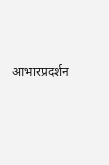आभारप्रदर्शन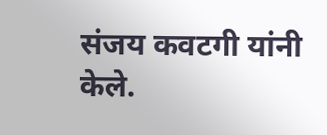संजय कवटगी यांनी केले.